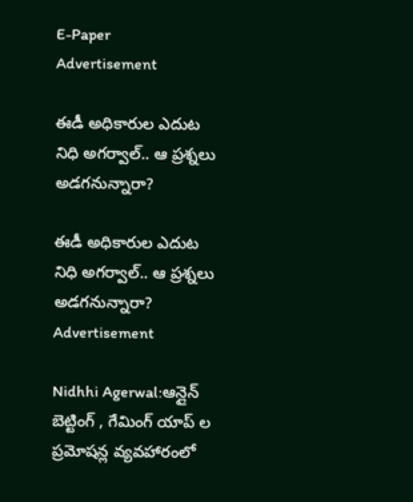E-Paper
Advertisement

ఈడీ అధికారుల ఎదుట నిధి అగర్వాల్.. ఆ ప్రశ్నలు అడగనున్నారా?

ఈడీ అధికారుల ఎదుట నిధి అగర్వాల్.. ఆ ప్రశ్నలు అడగనున్నారా?
Advertisement

Nidhhi Agerwal:ఆన్లైన్ బెట్టింగ్ , గేమింగ్ యాప్ ల ప్రమోషన్ల వ్యవహారంలో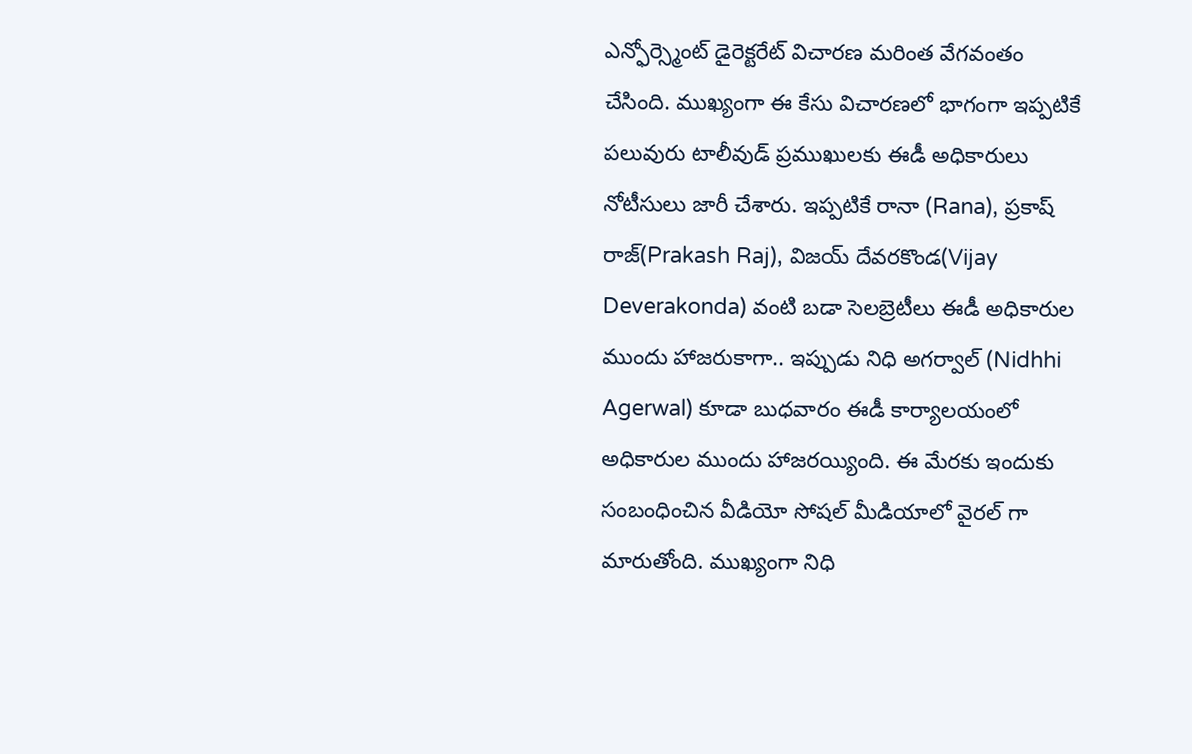ఎన్ఫోర్స్మెంట్ డైరెక్టరేట్ విచారణ మరింత వేగవంతం చేసింది. ముఖ్యంగా ఈ కేసు విచారణలో భాగంగా ఇప్పటికే పలువురు టాలీవుడ్ ప్రముఖులకు ఈడీ అధికారులు నోటీసులు జారీ చేశారు. ఇప్పటికే రానా (Rana), ప్రకాష్ రాజ్(Prakash Raj), విజయ్ దేవరకొండ(Vijay Deverakonda) వంటి బడా సెలబ్రెటీలు ఈడీ అధికారుల ముందు హాజరుకాగా.. ఇప్పుడు నిధి అగర్వాల్ (Nidhhi Agerwal) కూడా బుధవారం ఈడీ కార్యాలయంలో అధికారుల ముందు హాజరయ్యింది. ఈ మేరకు ఇందుకు సంబంధించిన వీడియో సోషల్ మీడియాలో వైరల్ గా మారుతోంది. ముఖ్యంగా నిధి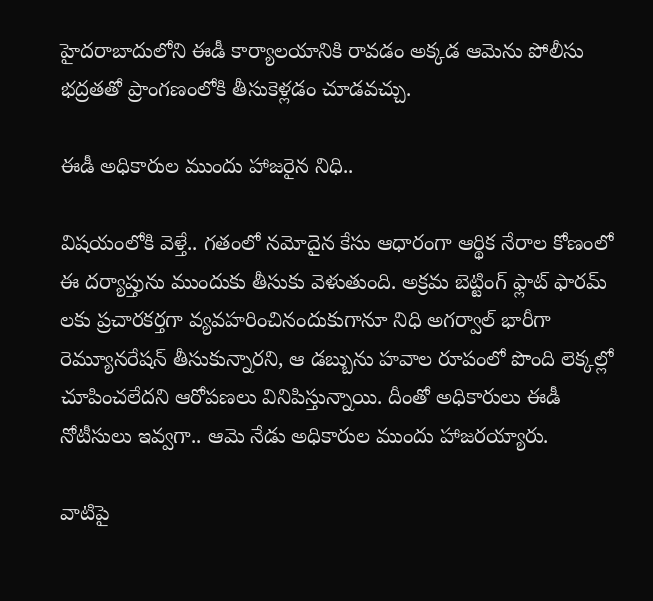హైదరాబాదులోని ఈడీ కార్యాలయానికి రావడం అక్కడ ఆమెను పోలీసు భద్రతతో ప్రాంగణంలోకి తీసుకెళ్లడం చూడవచ్చు.

ఈడీ అధికారుల ముందు హాజరైన నిధి..

విషయంలోకి వెళ్తే.. గతంలో నమోదైన కేసు ఆధారంగా ఆర్థిక నేరాల కోణంలో ఈ దర్యాప్తును ముందుకు తీసుకు వెళుతుంది. అక్రమ బెట్టింగ్ ఫ్లాట్ ఫారమ్ లకు ప్రచారకర్తగా వ్యవహరించినందుకుగానూ నిధి అగర్వాల్ భారీగా రెమ్యూనరేషన్ తీసుకున్నారని, ఆ డబ్బును హవాల రూపంలో పొంది లెక్కల్లో చూపించలేదని ఆరోపణలు వినిపిస్తున్నాయి. దీంతో అధికారులు ఈడీ నోటీసులు ఇవ్వగా.. ఆమె నేడు అధికారుల ముందు హాజరయ్యారు.

వాటిపై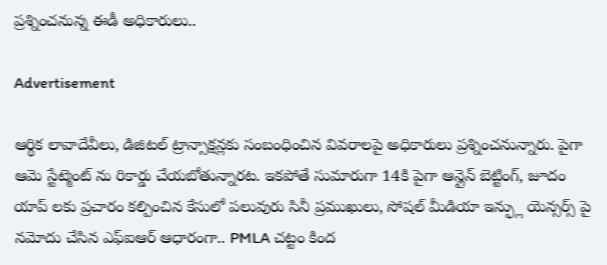ప్రశ్నించనున్న ఈడీ అధికారులు..

Advertisement

ఆర్థిక లావాదేవీలు, డిజిటల్ ట్రాన్సాక్షన్లకు సంబంధించిన వివరాలపై అధికారులు ప్రశ్నించనున్నారు. పైగా ఆమె స్టేట్మెంట్ ను రికార్డు చేయబోతున్నారట. ఇకపోతే సుమారుగా 14కి పైగా ఆన్లైన్ బెట్టింగ్, జూదం యాప్ లకు ప్రచారం కల్పించిన కేసులో పలువురు సినీ ప్రముఖులు, సోషల్ మీడియా ఇన్ఫ్లు యెన్సర్స్ పై నమోదు చేసిన ఎఫ్ఐఆర్ ఆధారంగా.. PMLA చట్టం కింద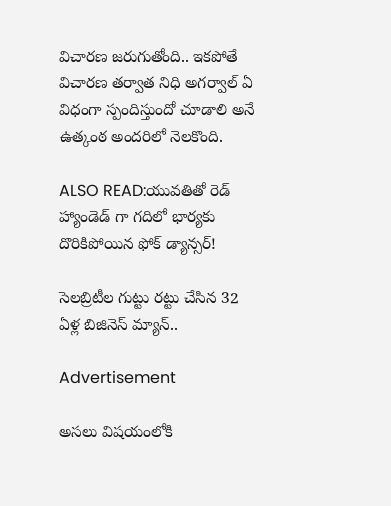విచారణ జరుగుతోంది.. ఇకపోతే విచారణ తర్వాత నిధి అగర్వాల్ ఏ విధంగా స్పందిస్తుందో చూడాలి అనే ఉత్కంఠ అందరిలో నెలకొంది.

ALSO READ:యువతితో రెడ్ హ్యాండెడ్ గా గదిలో భార్యకు దొరికిపోయిన ఫోక్ డ్యాన్సర్!

సెలబ్రిటీల గుట్టు రట్టు చేసిన 32 ఏళ్ల బిజినెస్ మ్యాన్..

Advertisement

అసలు విషయంలోకి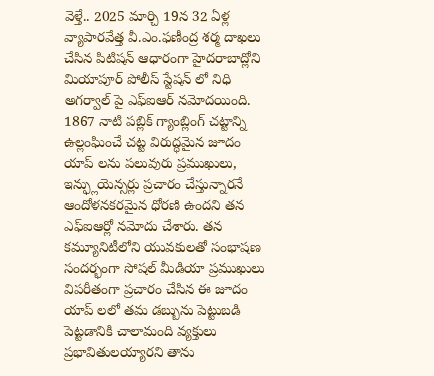వెళ్తే.. 2025 మార్చి 19న 32 ఏళ్ల వ్యాపారవేత్త వీ.ఎం.ఫణీంద్ర శర్మ దాఖలు చేసిన పిటిషన్ ఆధారంగా హైదరాబాద్లోని మియాపూర్ పోలీస్ స్టేషన్ లో నిధి అగర్వాల్ పై ఎఫ్ఐఆర్ నమోదయింది. 1867 నాటి పబ్లిక్ గ్యాంబ్లింగ్ చట్టాన్ని ఉల్లంఘించే చట్ట విరుద్ధమైన జూదం యాప్ లను పలువురు ప్రముఖులు, ఇన్ఫ్లుయెన్సర్లు ప్రచారం చేస్తున్నారనే ఆందోళనకరమైన ధోరణి ఉందని తన ఎఫ్ఐఆర్లో నమోదు చేశారు. తన కమ్యూనిటీలోని యువకులతో సంభాషణ సందర్భంగా సోషల్ మీడియా ప్రముఖులు విపరీతంగా ప్రచారం చేసిన ఈ జూదం యాప్ లలో తమ డబ్బును పెట్టుబడి పెట్టడానికి చాలామంది వ్యక్తులు ప్రభావితులయ్యారని తాను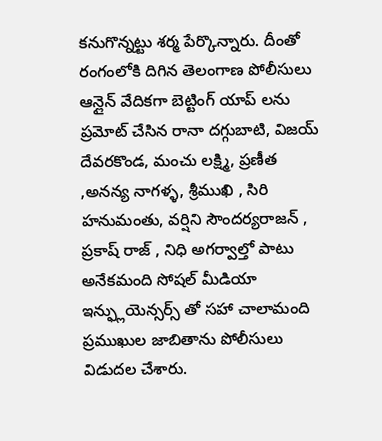కనుగొన్నట్టు శర్మ పేర్కొన్నారు. దీంతో రంగంలోకి దిగిన తెలంగాణ పోలీసులు ఆన్లైన్ వేదికగా బెట్టింగ్ యాప్ లను ప్రమోట్ చేసిన రానా దగ్గుబాటి, విజయ్ దేవరకొండ, మంచు లక్ష్మి, ప్రణీత ,అనన్య నాగళ్ళ, శ్రీముఖి , సిరి హనుమంతు, వర్షిని సౌందర్యరాజన్ , ప్రకాష్ రాజ్ , నిధి అగర్వాల్తో పాటు అనేకమంది సోషల్ మీడియా ఇన్ఫ్లుయెన్సర్స్ తో సహా చాలామంది ప్రముఖుల జాబితాను పోలీసులు విడుదల చేశారు.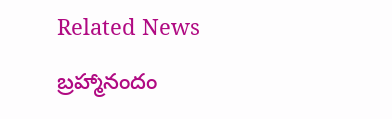Related News

బ్రహ్మానందం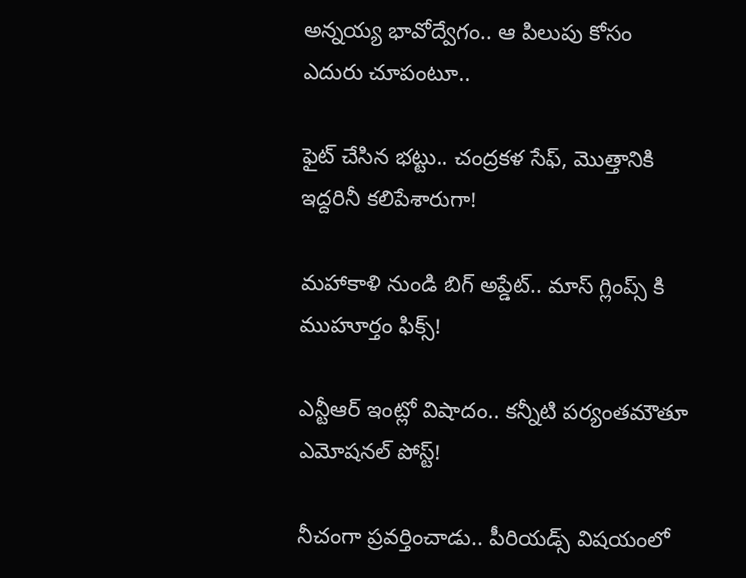అన్నయ్య భావోద్వేగం.. ఆ పిలుపు కోసం ఎదురు చూపంటూ..

ఫైట్ చేసిన భట్టు.. చంద్రకళ సేఫ్, మొత్తానికి ఇద్దరినీ కలిపేశారుగా!

మహాకాళి నుండి బిగ్ అప్డేట్.. మాస్ గ్లింప్స్ కి ముహూర్తం ఫిక్స్!

ఎన్టీఆర్ ఇంట్లో విషాదం.. కన్నీటి పర్యంతమౌతూ ఎమోషనల్ పోస్ట్!

నీచంగా ప్రవర్తించాడు.. పీరియడ్స్ విషయంలో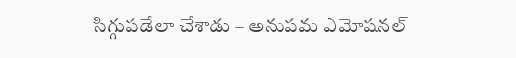సిగ్గుపడేలా చేశాడు – అనుపమ ఎమోషనల్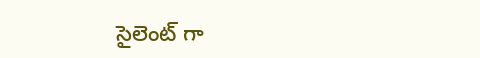సైలెంట్ గా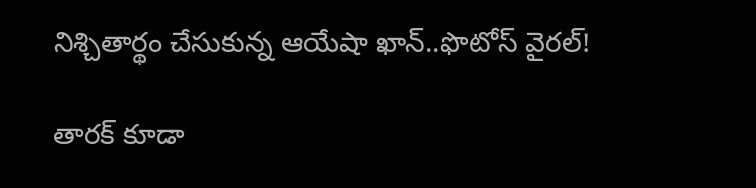నిశ్చితార్థం చేసుకున్న ఆయేషా ఖాన్..ఫొటోస్ వైరల్!

తారక్‌ కూడా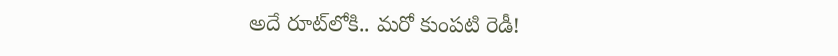అదే రూట్‌లోకి.. మరో కుంపటి రెడీ!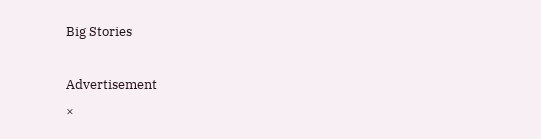Big Stories

Advertisement
×